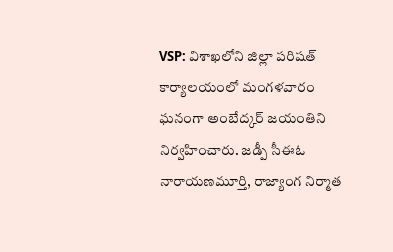VSP: విశాఖలోని జిల్లా పరిషత్ కార్యాలయంలో మంగళవారం ఘనంగా అంబేద్కర్ జయంతిని నిర్వహించారు. జడ్పీ సీఈఓ నారాయణమూర్తి, రాజ్యాంగ నిర్మాత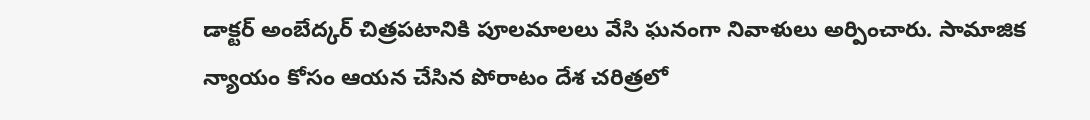డాక్టర్ అంబేద్కర్ చిత్రపటానికి పూలమాలలు వేసి ఘనంగా నివాళులు అర్పించారు. సామాజిక న్యాయం కోసం ఆయన చేసిన పోరాటం దేశ చరిత్రలో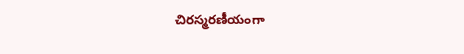చిరస్మరణీయంగా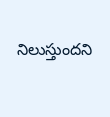నిలుస్తుందని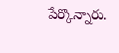పేర్కొన్నారు.